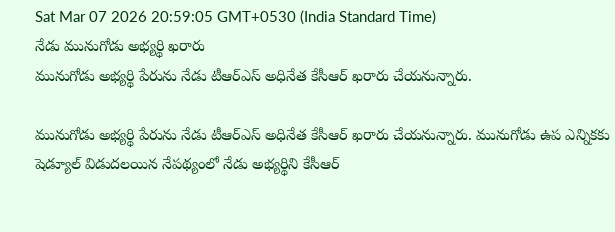Sat Mar 07 2026 20:59:05 GMT+0530 (India Standard Time)
నేడు మునుగోడు అభ్యర్థి ఖరారు
మునుగోడు అభ్యర్థి పేరును నేడు టీఆర్ఎస్ అధినేత కేసీఆర్ ఖరారు చేయనున్నారు.

మునుగోడు అభ్యర్థి పేరును నేడు టీఆర్ఎస్ అధినేత కేసీఆర్ ఖరారు చేయనున్నారు. మునుగోడు ఉప ఎన్నికకు షెడ్యూల్ విడుదలయిన నేపథ్యంలో నేడు అభ్యర్థిని కేసీఆర్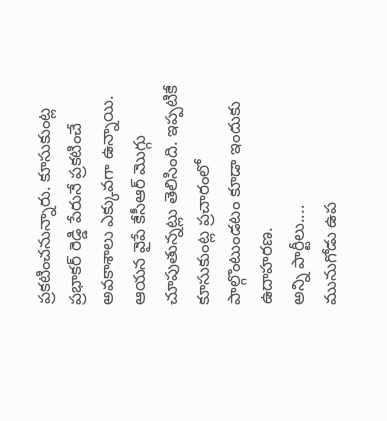ప్రకటించనున్నారు. కూసుకుంట్ల ప్రభాకర్ రెడ్డి పేరునే ప్రకటించే అవకాశాలు ఎక్కువగా ఉన్నాయి. ఆయన వైపే కేసీఆర్ మొగ్గు చూపుతున్నట్లు తెలిసింది. ఇప్పటికే కూసుకుంట్ల ప్రచారంలో పాల్గొంటుండటం కూడా ఇందుకు ఉదాహరణ.
అన్ని పార్టీలు....
మునుగోడు ఉప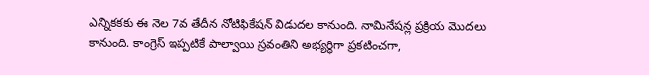ఎన్నికకకు ఈ నెల 7వ తేదీన నోటిఫికేషన్ విడుదల కానుంది. నామినేషన్ల ప్రక్రియ మొదలు కానుంది. కాంగ్రెస్ ఇప్పటికే పాల్వాయి స్రవంతిని అభ్యర్థిగా ప్రకటించగా,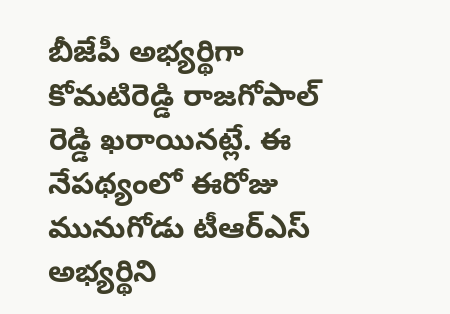బీజేపీ అభ్యర్థిగా కోమటిరెడ్డి రాజగోపాల్ రెడ్డి ఖరాయినట్లే. ఈ నేపథ్యంలో ఈరోజు మునుగోడు టీఆర్ఎస్ అభ్యర్థిని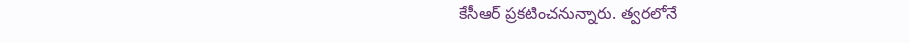కేసీఆర్ ప్రకటించనున్నారు. త్వరలోనే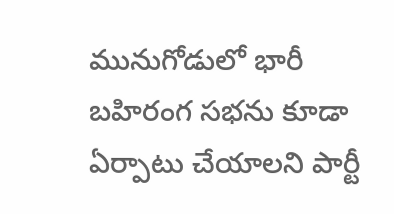మునుగోడులో భారీ బహిరంగ సభను కూడా ఏర్పాటు చేయాలని పార్టీ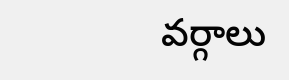వర్గాలు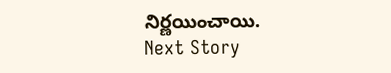నిర్ణయించాయి.
Next Story